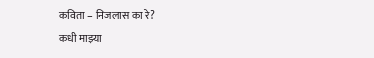कविता – निजलास का रे?
कधी माझ्या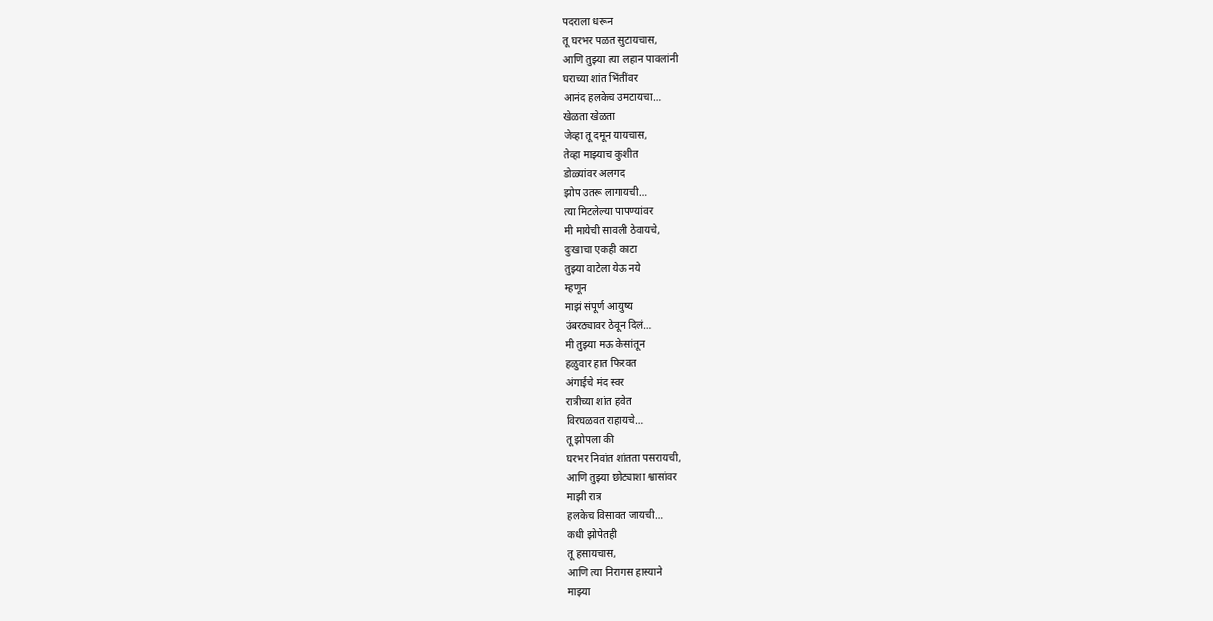पदराला धरून
तू घरभर पळत सुटायचास,
आणि तुझ्या त्या लहान पावलांनी
घराच्या शांत भिंतींवर
आनंद हलकेच उमटायचा…
खेळता खेळता
जेव्हा तू दमून यायचास,
तेव्हा माझ्याच कुशीत
डोळ्यांवर अलगद
झोप उतरू लागायची…
त्या मिटलेल्या पापण्यांवर
मी मायेची सावली ठेवायचे,
दुःखाचा एकही काटा
तुझ्या वाटेला येऊ नये
म्हणून
माझं संपूर्ण आयुष्य
उंबरठ्यावर ठेवून दिलं…
मी तुझ्या मऊ केसांतून
हळुवार हात फिरवत
अंगाईचे मंद स्वर
रात्रीच्या शांत हवेत
विरघळवत राहायचे…
तू झोपला की
घरभर निवांत शांतता पसरायची,
आणि तुझ्या छोट्याशा श्वासांवर
माझी रात्र
हलकेच विसावत जायची…
कधी झोपेतही
तू हसायचास,
आणि त्या निरागस हास्याने
माझ्या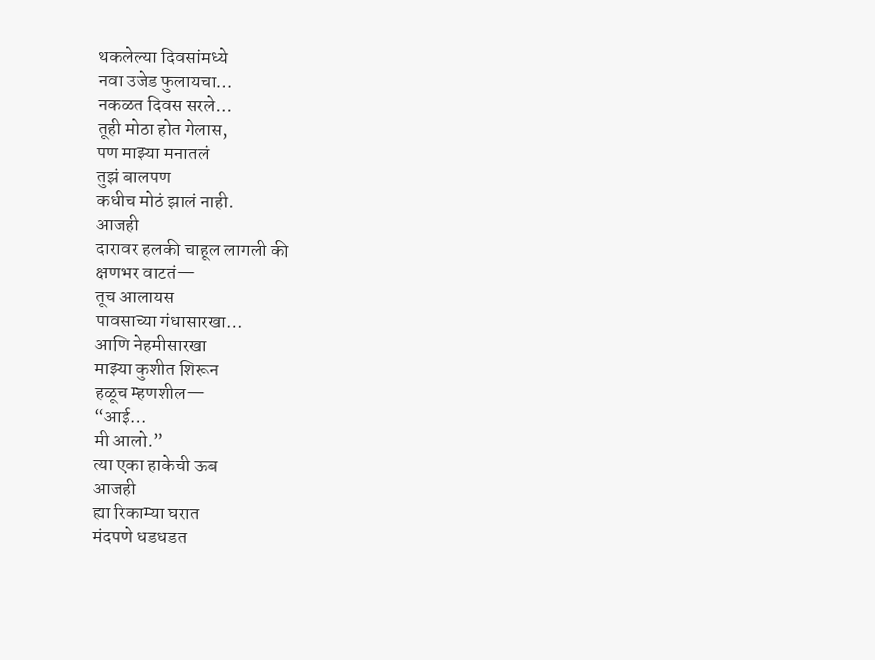थकलेल्या दिवसांमध्ये
नवा उजेड फुलायचा…
नकळत दिवस सरले…
तूही मोठा होत गेलास,
पण माझ्या मनातलं
तुझं बालपण
कधीच मोठं झालं नाही.
आजही
दारावर हलकी चाहूल लागली की
क्षणभर वाटतं—
तूच आलायस
पावसाच्या गंधासारखा…
आणि नेहमीसारखा
माझ्या कुशीत शिरून
हळूच म्हणशील—
“आई…
मी आलो.”
त्या एका हाकेची ऊब
आजही
ह्या रिकाम्या घरात
मंदपणे धडधडत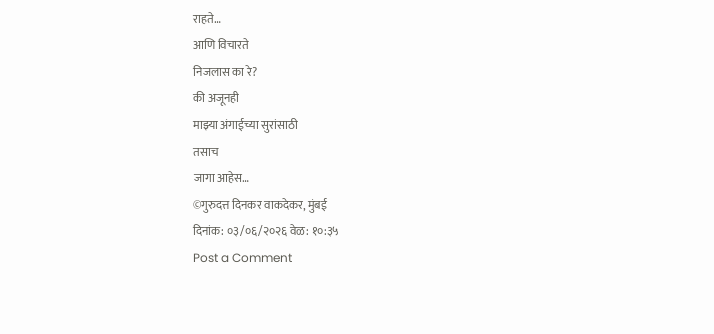राहते…
आणि विचारते
निजलास का रे?
की अजूनही
माझ्या अंगाईच्या सुरांसाठी
तसाच
जागा आहेस…
©गुरुदत्त दिनकर वाकदेकर, मुंबई
दिनांक: ०३/०६/२०२६ वेळ: १०:३५
Post a Comment